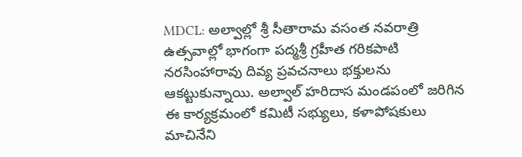MDCL: అల్వాల్లో శ్రీ సీతారామ వసంత నవరాత్రి ఉత్సవాల్లో భాగంగా పద్మశ్రీ గ్రహీత గరికపాటి నరసింహారావు దివ్య ప్రవచనాలు భక్తులను ఆకట్టుకున్నాయి. అల్వాల్ హరిదాస మండపంలో జరిగిన ఈ కార్యక్రమంలో కమిటీ సభ్యులు, కళాపోషకులు మాచినేని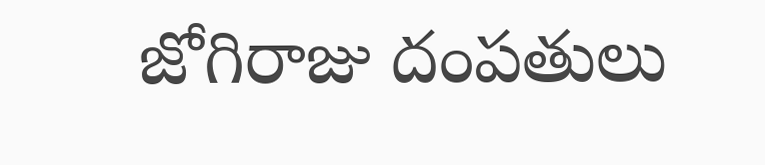జోగిరాజు దంపతులు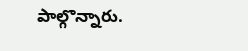పాల్గొన్నారు.